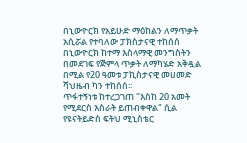በኒውዮርክ የአይሁድ ማዕከልን ለማጥቃት አሲሯል የተባለው ፓክስታናዊ ተከሰሰ
በኒውዮርክ ከተማ እስላማዊ መንግስትን በመደገፍ የጅምላ ጥቃት ለማካሄድ አቅዷል በሚል የ20 ዓመቱ ፓኪስታናዊ መሀመድ ሻህዜብ ካን ተከሰሰ፡፡
ጥፋተኝነቱ ከተረጋገጠ "እስከ 20 አመት የሚደርስ እስራት ይጠብቀዋል" ሲል የዩናትይድስ ፍትህ ሚኒስቴር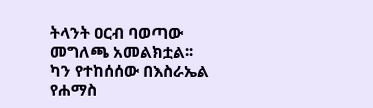ትላንት ዐርብ ባወጣው መግለጫ አመልክቷል፡፡
ካን የተከሰሰው በእስራኤል የሐማስ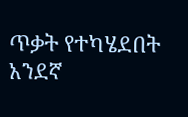ጥቃት የተካሄደበት አንደኛ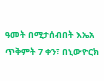ዓመት በሚታሰብበት እኤአ ጥቅምት 7 ቀን፣ በኒውዮርክ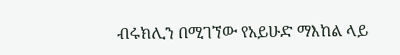ብሩክሊን በሚገኘው የአይሁድ ማእከል ላይ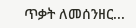ጥቃት ለመሰንዘር...